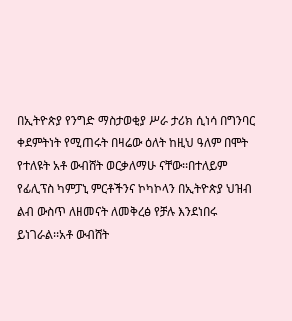በኢትዮጵያ የንግድ ማስታወቂያ ሥራ ታሪክ ሲነሳ በግንባር ቀደምትነት የሚጠሩት በዛሬው ዕለት ከዚህ ዓለም በሞት የተለዩት አቶ ውብሸት ወርቃለማሁ ናቸው፡፡በተለይም የፊሊፕስ ካምፓኒ ምርቶችንና ኮካኮላን በኢትዮጵያ ህዝብ ልብ ውስጥ ለዘመናት ለመቅረፅ የቻሉ እንደነበሩ ይነገራል፡፡አቶ ውብሸት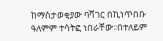ከማስታወቂያው ባሻገር በኪነጥበቡ ዓለምም ተሳትፎ ነበራቸው፡፡በተለይም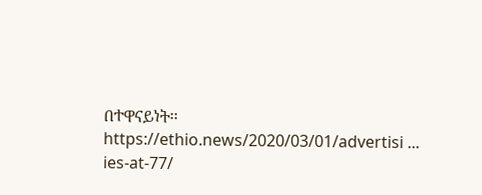በተዋናይነት፡፡
https://ethio.news/2020/03/01/advertisi ... ies-at-77/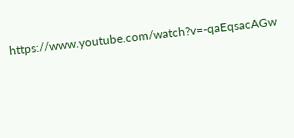https://www.youtube.com/watch?v=-qaEqsacAGw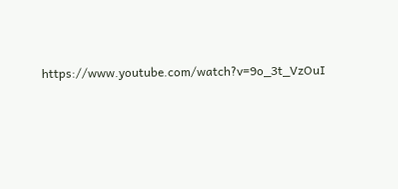https://www.youtube.com/watch?v=9o_3t_VzOuI